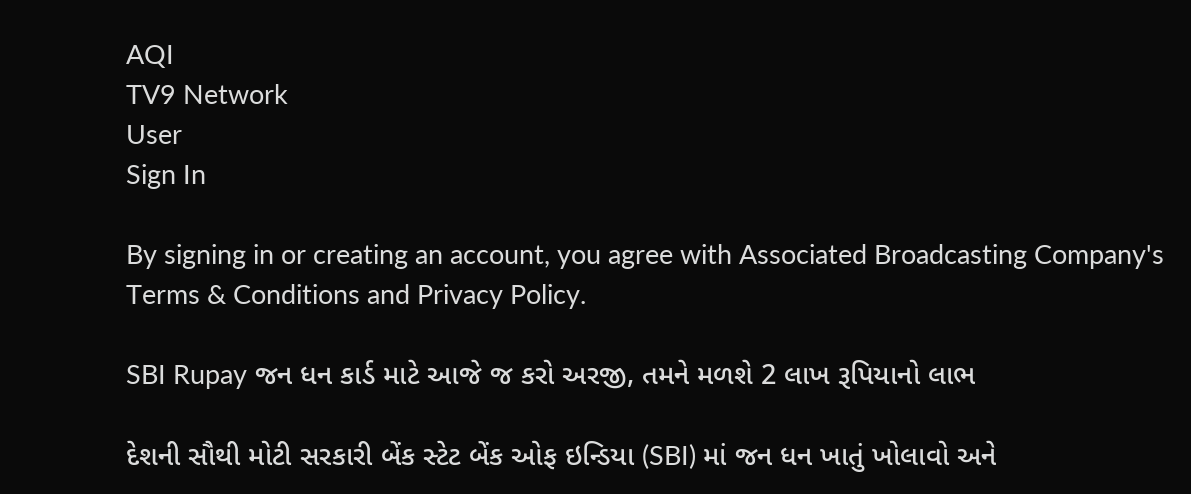AQI
TV9 Network
User
Sign In

By signing in or creating an account, you agree with Associated Broadcasting Company's Terms & Conditions and Privacy Policy.

SBI Rupay જન ધન કાર્ડ માટે આજે જ કરો અરજી, તમને મળશે 2 લાખ રૂપિયાનો લાભ

દેશની સૌથી મોટી સરકારી બેંક સ્ટેટ બેંક ઓફ ઇન્ડિયા (SBI) માં જન ધન ખાતું ખોલાવો અને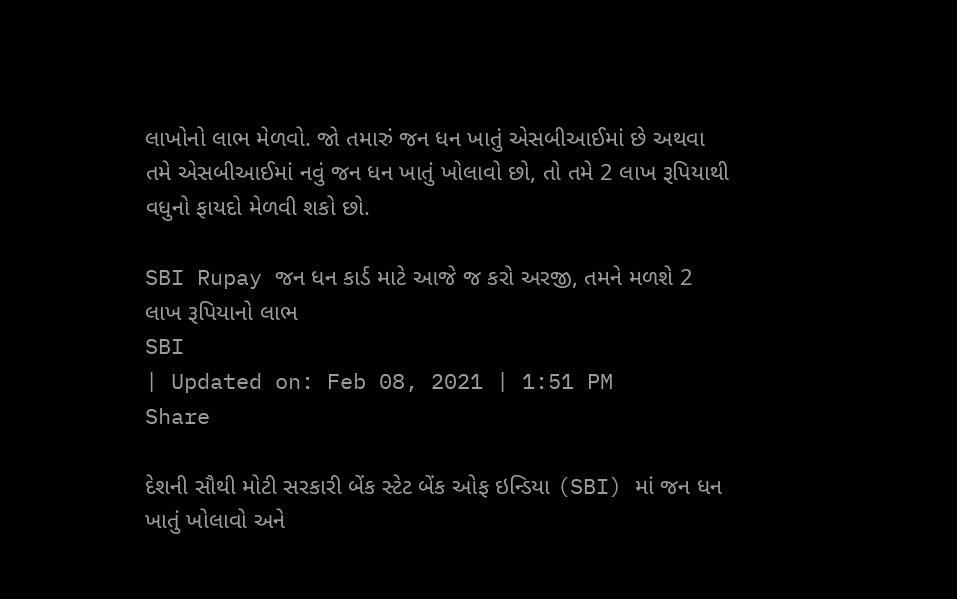લાખોનો લાભ મેળવો. જો તમારું જન ધન ખાતું એસબીઆઈમાં છે અથવા તમે એસબીઆઈમાં નવું જન ધન ખાતું ખોલાવો છો, તો તમે 2 લાખ રૂપિયાથી વધુનો ફાયદો મેળવી શકો છો.

SBI Rupay જન ધન કાર્ડ માટે આજે જ કરો અરજી, તમને મળશે 2 લાખ રૂપિયાનો લાભ
SBI
| Updated on: Feb 08, 2021 | 1:51 PM
Share

દેશની સૌથી મોટી સરકારી બેંક સ્ટેટ બેંક ઓફ ઇન્ડિયા (SBI) માં જન ધન ખાતું ખોલાવો અને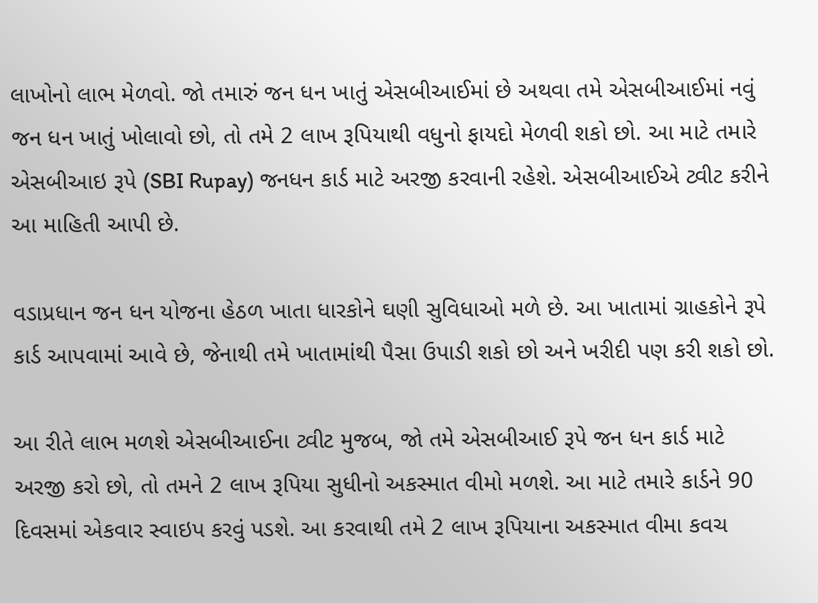લાખોનો લાભ મેળવો. જો તમારું જન ધન ખાતું એસબીઆઈમાં છે અથવા તમે એસબીઆઈમાં નવું જન ધન ખાતું ખોલાવો છો, તો તમે 2 લાખ રૂપિયાથી વધુનો ફાયદો મેળવી શકો છો. આ માટે તમારે એસબીઆઇ રૂપે (SBI Rupay) જનધન કાર્ડ માટે અરજી કરવાની રહેશે. એસબીઆઈએ ટ્વીટ કરીને આ માહિતી આપી છે.

વડાપ્રધાન જન ધન યોજના હેઠળ ખાતા ધારકોને ઘણી સુવિધાઓ મળે છે. આ ખાતામાં ગ્રાહકોને રૂપે કાર્ડ આપવામાં આવે છે, જેનાથી તમે ખાતામાંથી પૈસા ઉપાડી શકો છો અને ખરીદી પણ કરી શકો છો.

આ રીતે લાભ મળશે એસબીઆઈના ટ્વીટ મુજબ, જો તમે એસબીઆઈ રૂપે જન ધન કાર્ડ માટે અરજી કરો છો, તો તમને 2 લાખ રૂપિયા સુધીનો અકસ્માત વીમો મળશે. આ માટે તમારે કાર્ડને 90 દિવસમાં એકવાર સ્વાઇપ કરવું પડશે. આ કરવાથી તમે 2 લાખ રૂપિયાના અકસ્માત વીમા કવચ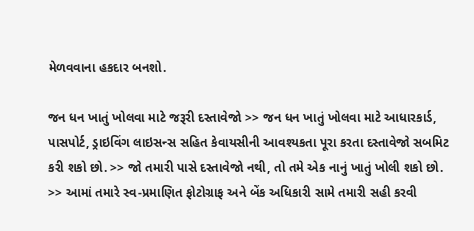મેળવવાના હકદાર બનશો.

જન ધન ખાતું ખોલવા માટે જરૂરી દસ્તાવેજો >> જન ધન ખાતું ખોલવા માટે આધારકાર્ડ, પાસપોર્ટ, ડ્રાઇવિંગ લાઇસન્સ સહિત કેવાયસીની આવશ્યકતા પૂરા કરતા દસ્તાવેજો સબમિટ કરી શકો છો. >> જો તમારી પાસે દસ્તાવેજો નથી, તો તમે એક નાનું ખાતું ખોલી શકો છો. >> આમાં તમારે સ્વ-પ્રમાણિત ફોટોગ્રાફ અને બેંક અધિકારી સામે તમારી સહી કરવી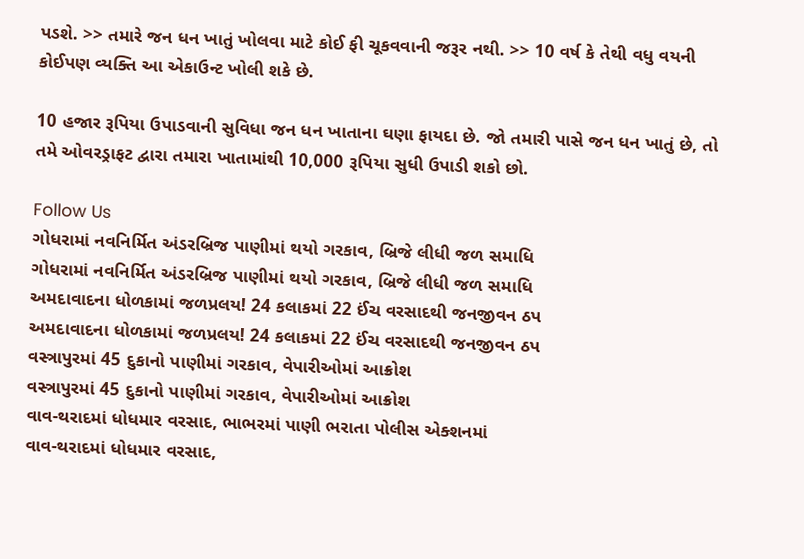પડશે. >> તમારે જન ધન ખાતું ખોલવા માટે કોઈ ફી ચૂકવવાની જરૂર નથી. >> 10 વર્ષ કે તેથી વધુ વયની કોઈપણ વ્યક્તિ આ એકાઉન્ટ ખોલી શકે છે.

10 હજાર રૂપિયા ઉપાડવાની સુવિધા જન ધન ખાતાના ઘણા ફાયદા છે. જો તમારી પાસે જન ધન ખાતું છે, તો તમે ઓવરડ્રાફટ દ્વારા તમારા ખાતામાંથી 10,000 રૂપિયા સુધી ઉપાડી શકો છો.

Follow Us
ગોધરામાં નવનિર્મિત અંડરબ્રિજ પાણીમાં થયો ગરકાવ, બ્રિજે લીધી જળ સમાધિ
ગોધરામાં નવનિર્મિત અંડરબ્રિજ પાણીમાં થયો ગરકાવ, બ્રિજે લીધી જળ સમાધિ
અમદાવાદના ધોળકામાં જળપ્રલય! 24 કલાકમાં 22 ઈંચ વરસાદથી જનજીવન ઠપ
અમદાવાદના ધોળકામાં જળપ્રલય! 24 કલાકમાં 22 ઈંચ વરસાદથી જનજીવન ઠપ
વસ્ત્રાપુરમાં 45 દુકાનો પાણીમાં ગરકાવ, વેપારીઓમાં આક્રોશ
વસ્ત્રાપુરમાં 45 દુકાનો પાણીમાં ગરકાવ, વેપારીઓમાં આક્રોશ
વાવ-થરાદમાં ધોધમાર વરસાદ, ભાભરમાં પાણી ભરાતા પોલીસ એક્શનમાં
વાવ-થરાદમાં ધોધમાર વરસાદ,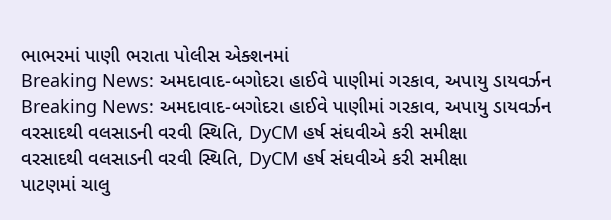ભાભરમાં પાણી ભરાતા પોલીસ એક્શનમાં
Breaking News: અમદાવાદ-બગોદરા હાઈવે પાણીમાં ગરકાવ, અપાયુ ડાયવર્ઝન
Breaking News: અમદાવાદ-બગોદરા હાઈવે પાણીમાં ગરકાવ, અપાયુ ડાયવર્ઝન
વરસાદથી વલસાડની વરવી સ્થિતિ, DyCM હર્ષ સંઘવીએ કરી સમીક્ષા
વરસાદથી વલસાડની વરવી સ્થિતિ, DyCM હર્ષ સંઘવીએ કરી સમીક્ષા
પાટણમાં ચાલુ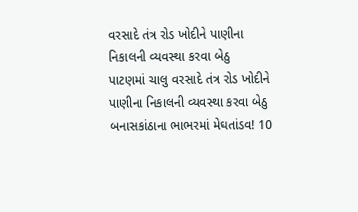વરસાદે તંત્ર રોડ ખોદીને પાણીના નિકાલની વ્યવસ્થા કરવા બેઠુ
પાટણમાં ચાલુ વરસાદે તંત્ર રોડ ખોદીને પાણીના નિકાલની વ્યવસ્થા કરવા બેઠુ
બનાસકાંઠાના ભાભરમાં મેઘતાંડવ! 10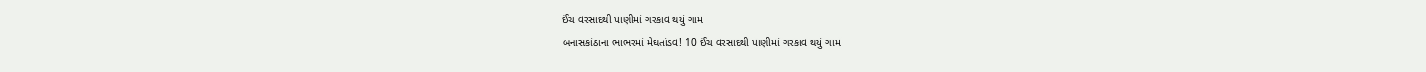ઈંચ વરસાદથી પાણીમાં ગરકાવ થયું ગામ
બનાસકાંઠાના ભાભરમાં મેઘતાંડવ! 10 ઈંચ વરસાદથી પાણીમાં ગરકાવ થયું ગામ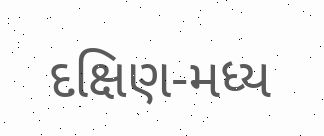દક્ષિણ-મધ્ય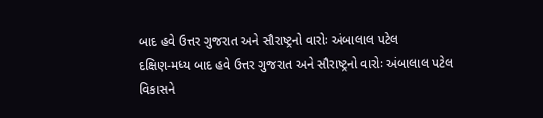બાદ હવે ઉત્તર ગુજરાત અને સૌરાષ્ટ્રનો વારોઃ અંબાલાલ પટેલ
દક્ષિણ-મધ્ય બાદ હવે ઉત્તર ગુજરાત અને સૌરાષ્ટ્રનો વારોઃ અંબાલાલ પટેલ
વિકાસને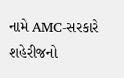નામે AMC-સરકારે શહેરીજનો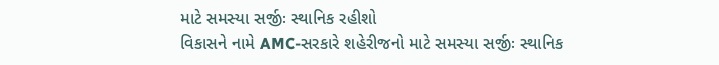માટે સમસ્યા સર્જીઃ સ્થાનિક રહીશો
વિકાસને નામે AMC-સરકારે શહેરીજનો માટે સમસ્યા સર્જીઃ સ્થાનિક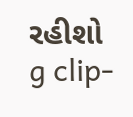રહીશો
g clip-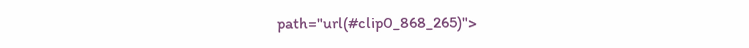path="url(#clip0_868_265)">